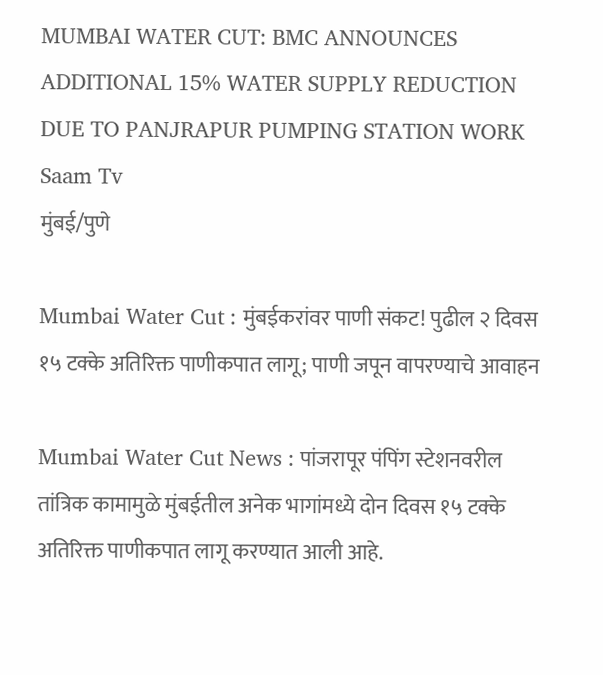MUMBAI WATER CUT: BMC ANNOUNCES ADDITIONAL 15% WATER SUPPLY REDUCTION DUE TO PANJRAPUR PUMPING STATION WORK Saam Tv
मुंबई/पुणे

Mumbai Water Cut : मुंबईकरांवर पाणी संकट! पुढील २ दिवस १५ टक्के अतिरिक्त पाणीकपात लागू; पाणी जपून वापरण्याचे आवाहन

Mumbai Water Cut News : पांजरापूर पंपिंग स्टेशनवरील तांत्रिक कामामुळे मुंबईतील अनेक भागांमध्ये दोन दिवस १५ टक्के अतिरिक्त पाणीकपात लागू करण्यात आली आहे.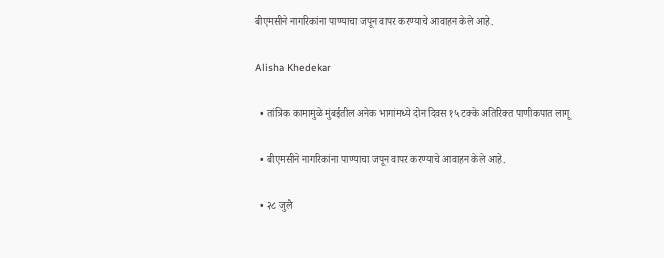बीएमसीने नागरिकांना पाण्याचा जपून वापर करण्याचे आवाहन केले आहे.

Alisha Khedekar

  • तांत्रिक कामामुळे मुंबईतील अनेक भागांमध्ये दोन दिवस १५ टक्के अतिरिक्त पाणीकपात लागू

  • बीएमसीने नागरिकांना पाण्याचा जपून वापर करण्याचे आवाहन केले आहे.

  • २८ जुलै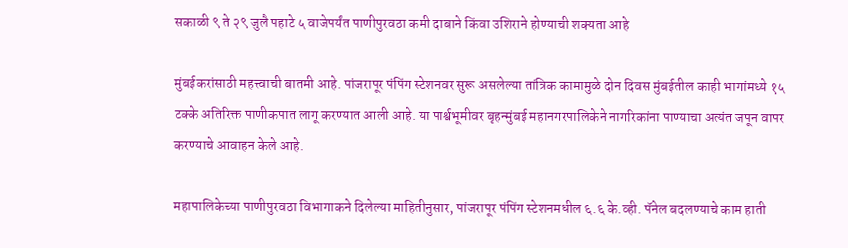सकाळी ९ ते २९ जुलै पहाटे ५ वाजेपर्यंत पाणीपुरवठा कमी दाबाने किंवा उशिराने होण्याची शक्यता आहे

मुंबईकरांसाठी महत्त्वाची बातमी आहे. पांजरापूर पंपिंग स्टेशनवर सुरू असलेल्या तांत्रिक कामामुळे दोन दिवस मुंबईतील काही भागांमध्ये १५ टक्के अतिरिक्त पाणीकपात लागू करण्यात आली आहे. या पार्श्वभूमीवर बृहन्मुंबई महानगरपालिकेने नागरिकांना पाण्याचा अत्यंत जपून वापर करण्याचे आवाहन केले आहे.

महापालिकेच्या पाणीपुरवठा विभागाकने दिलेल्या माहितीनुसार, पांजरापूर पंपिंग स्टेशनमधील ६.६ के.व्ही. पॅनेल बदलण्याचे काम हाती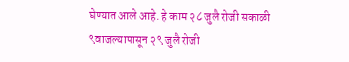घेण्यात आले आहे. हे काम २८ जुलै रोजी सकाळी ९वाजल्यापासून २९ जुलै रोजी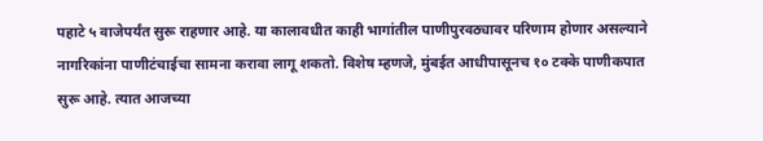पहाटे ५ वाजेपर्यंत सुरू राहणार आहे. या कालावधीत काही भागांतील पाणीपुरवठ्यावर परिणाम होणार असल्याने नागरिकांना पाणीटंचाईचा सामना करावा लागू शकतो. विशेष म्हणजे, मुंबईत आधीपासूनच १० टक्के पाणीकपात सुरू आहे. त्यात आजच्या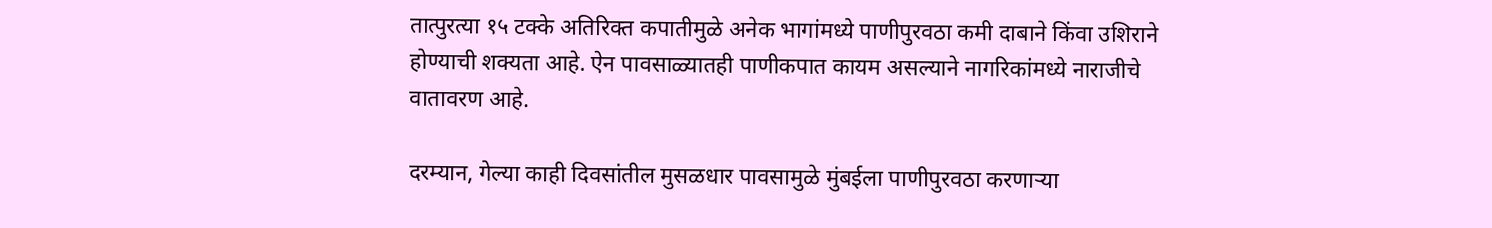तात्पुरत्या १५ टक्के अतिरिक्त कपातीमुळे अनेक भागांमध्ये पाणीपुरवठा कमी दाबाने किंवा उशिराने होण्याची शक्यता आहे. ऐन पावसाळ्यातही पाणीकपात कायम असल्याने नागरिकांमध्ये नाराजीचे वातावरण आहे.

दरम्यान, गेल्या काही दिवसांतील मुसळधार पावसामुळे मुंबईला पाणीपुरवठा करणाऱ्या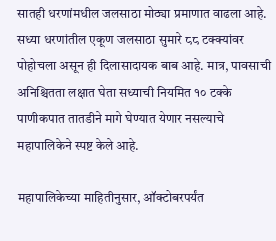सातही धरणांमधील जलसाठा मोठ्या प्रमाणात वाढला आहे. सध्या धरणांतील एकूण जलसाठा सुमारे ८८ टक्क्यांवर पोहोचला असून ही दिलासादायक बाब आहे. मात्र, पावसाची अनिश्चितता लक्षात घेता सध्याची नियमित १० टक्के पाणीकपात तातडीने मागे घेण्यात येणार नसल्याचे महापालिकेने स्पष्ट केले आहे.

महापालिकेच्या माहितीनुसार, ऑक्टोबरपर्यंत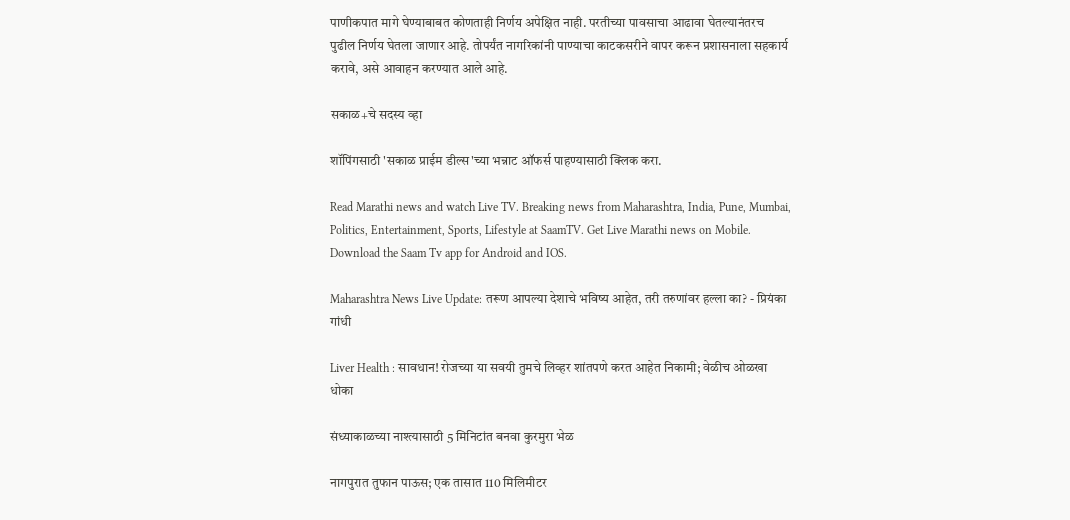पाणीकपात मागे घेण्याबाबत कोणताही निर्णय अपेक्षित नाही. परतीच्या पावसाचा आढावा घेतल्यानंतरच पुढील निर्णय घेतला जाणार आहे. तोपर्यंत नागरिकांनी पाण्याचा काटकसरीने वापर करून प्रशासनाला सहकार्य करावे, असे आवाहन करण्यात आले आहे.

सकाळ+चे सदस्य व्हा

शॉपिंगसाठी 'सकाळ प्राईम डील्स'च्या भन्नाट ऑफर्स पाहण्यासाठी क्लिक करा.

Read Marathi news and watch Live TV. Breaking news from Maharashtra, India, Pune, Mumbai, Politics, Entertainment, Sports, Lifestyle at SaamTV. Get Live Marathi news on Mobile. Download the Saam Tv app for Android and IOS.

Maharashtra News Live Update: तरूण आपल्या देशाचे भविष्य आहेत, तरी तरुणांवर हल्ला का? - प्रियंका गांधी

Liver Health : सावधान! रोजच्या या सवयी तुमचे लिव्हर शांतपणे करत आहेत निकामी; वेळीच ओळखा धोका

संध्याकाळच्या नाश्त्यासाठी 5 मिनिटांत बनवा कुरमुरा भेळ

नागपुरात तुफान पाऊस; एक तासात 110 मिलिमीटर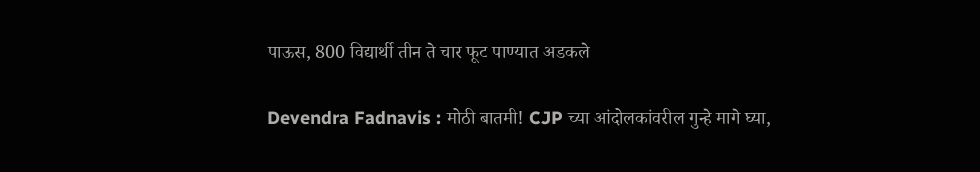पाऊस, 800 विद्यार्थी तीन ते चार फूट पाण्यात अडकले

Devendra Fadnavis : मोठी बातमी! CJP च्या आंदोलकांवरील गुन्हे मागे घ्या,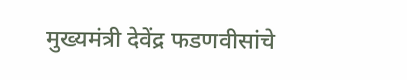मुख्यमंत्री देवेंद्र फडणवीसांचे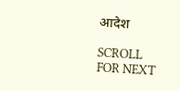आदेश

SCROLL FOR NEXT